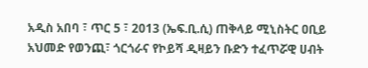አዲስ አበባ ፣ ጥር 5 ፣ 2013 (ኤፍ.ቢ.ሲ) ጠቅላይ ሚኒስትር ዐቢይ አህመድ የወንጪ፣ ጎርጎራና የኮይሻ ዲዛይን ቡድን ተፈጥሯዊ ሀብት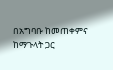በአግባቡ ከመጠቀምና ከማጉላት ጋር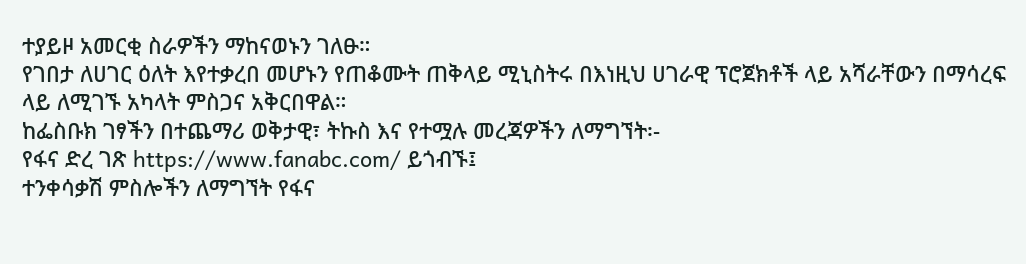ተያይዞ አመርቂ ስራዎችን ማከናወኑን ገለፁ።
የገበታ ለሀገር ዕለት እየተቃረበ መሆኑን የጠቆሙት ጠቅላይ ሚኒስትሩ በእነዚህ ሀገራዊ ፕሮጀክቶች ላይ አሻራቸውን በማሳረፍ ላይ ለሚገኙ አካላት ምስጋና አቅርበዋል።
ከፌስቡክ ገፃችን በተጨማሪ ወቅታዊ፣ ትኩስ እና የተሟሉ መረጃዎችን ለማግኘት፡-
የፋና ድረ ገጽ https://www.fanabc.com/ ይጎብኙ፤
ተንቀሳቃሽ ምስሎችን ለማግኘት የፋና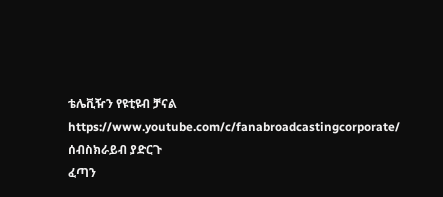ቴሌቪዥን የዩቲዩብ ቻናል https://www.youtube.com/c/fanabroadcastingcorporate/ ሰብስክራይብ ያድርጉ
ፈጣን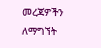መረጃዎችን ለማግኘት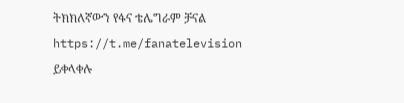ትክክለኛውን የፋና ቴሌግራም ቻናል https://t.me/fanatelevision ይቀላቀሉ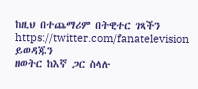ከዚህ በተጨማሪም በትዊተር ገጻችን https://twitter.com/fanatelevision ይወዳጁን
ዘወትር ከእኛ ጋር ስላሉ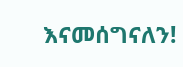እናመሰግናለን!